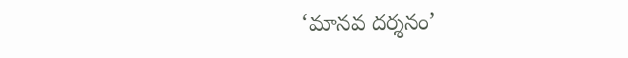‘మానవ దర్శనం’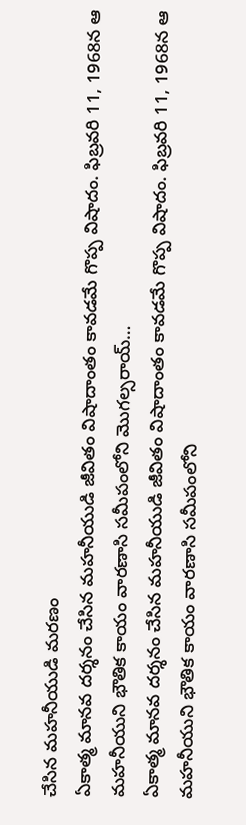చేసిన మహనీయుడి మరణం
ఏకాత్మ మానవ దర్శనం చేసిన మహనీయుడి జీవితం విషాదాంతం కావడమే గొప్ప విషాదం. ఫిబ్రవరి 11, 1968న ఆ మహనీయుని భౌతిక కాయం వారణాసి సమీపంలోని మొగల్సరాయ్…
ఏకాత్మ మానవ దర్శనం చేసిన మహనీయుడి జీవితం విషాదాంతం కావడమే గొప్ప విషాదం. ఫిబ్రవరి 11, 1968న ఆ మహనీయుని భౌతిక కాయం వారణాసి సమీపంలోని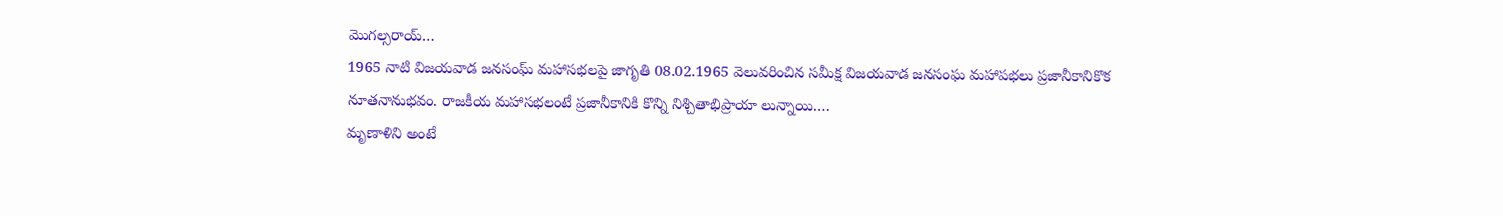మొగల్సరాయ్…
1965 నాటి విజయవాడ జనసంఘ్ మహాసభలపై జాగృతి 08.02.1965 వెలువరించిన సమీక్ష విజయవాడ జనసంఘ మహాపభలు ప్రజానీకానికొక నూతనానుభవం. రాజకీయ మహాసభలంటే ప్రజానీకానికి కొన్ని నిశ్చితాభిప్రాయా లున్నాయి.…
మృణాళిని అంటే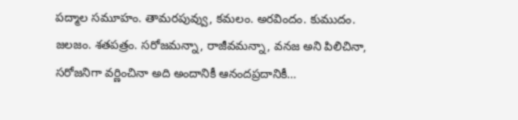పద్మాల సమూహం. తామరపువ్వు, కమలం. అరవిందం. కుముదం. జలజం. శతపత్రం. సరోజమన్నా, రాజీవమన్నా, వనజ అని పిలిచినా, సరోజనిగా వర్ణించినా అది అందానికీ ఆనందప్రదానికీ…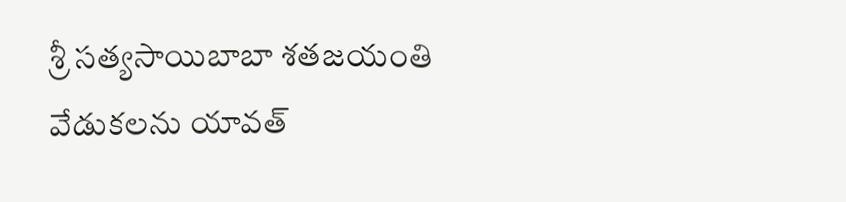శ్రీ సత్యసాయిబాబా శతజయంతి వేడుకలను యావత్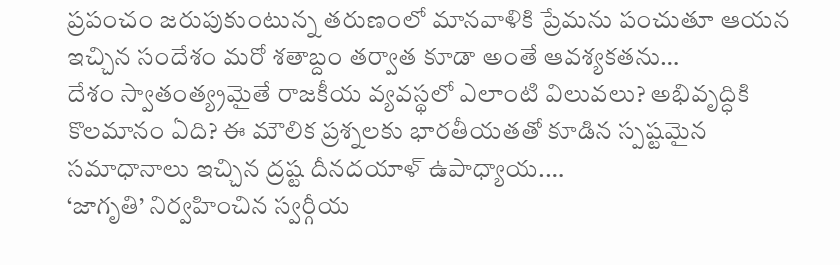ప్రపంచం జరుపుకుంటున్న తరుణంలో మానవాళికి ప్రేమను పంచుతూ ఆయన ఇచ్చిన సందేశం మరో శతాబ్దం తర్వాత కూడా అంతే ఆవశ్యకతను…
దేశం స్వాతంత్య్రమైతే రాజకీయ వ్యవస్థలో ఎలాంటి విలువలు? అభివృద్ధికి కొలమానం ఏది? ఈ మౌలిక ప్రశ్నలకు భారతీయతతో కూడిన స్పష్టమైన సమాధానాలు ఇచ్చిన ద్రష్ట దీనదయాళ్ ఉపాధ్యాయ.…
‘జాగృతి’ నిర్వహించిన స్వర్గీయ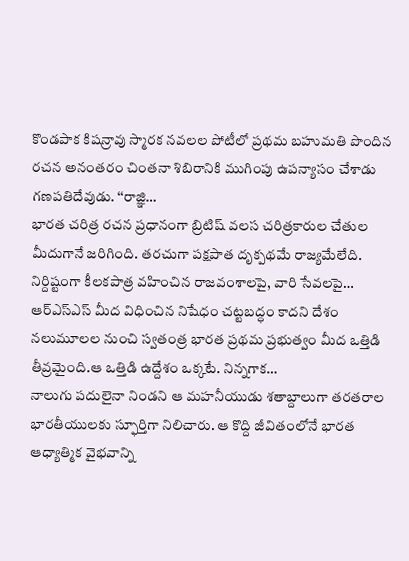కొండపాక కిషన్రావు స్మారక నవలల పోటీలో ప్రథమ బహుమతి పొందిన రచన అనంతరం చింతనా శిబిరానికి ముగింపు ఉపన్యాసం చేశాడు గణపతిదేవుడు. ‘‘రాజ్ఞి…
భారత చరిత్ర రచన ప్రధానంగా బ్రిటిష్ వలస చరిత్రకారుల చేతుల మీదుగానే జరిగింది. తరచుగా పక్షపాత దృక్పథమే రాజ్యమేలేది. నిర్దిష్టంగా కీలకపాత్ర వహించిన రాజవంశాలపై, వారి సేవలపై…
ఆర్ఎస్ఎస్ మీద విధించిన నిషేధం చట్టబద్ధం కాదని దేశం నలుమూలల నుంచి స్వతంత్ర భారత ప్రథమ ప్రభుత్వం మీద ఒత్తిడి తీవ్రమైంది.ఆ ఒత్తిడి ఉద్దేశం ఒక్కటే. నిన్నగాక…
నాలుగు పదులైనా నిండని ఆ మహనీయుడు శతాబ్దాలుగా తరతరాల భారతీయులకు స్ఫూర్తిగా నిలిచారు. ఆ కొద్ది జీవితంలోనే భారత ఆధ్యాత్మిక వైభవాన్ని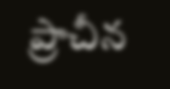ప్రాచీన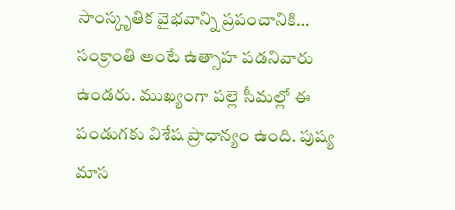సాంస్కృతిక వైభవాన్ని ప్రపంచానికి…
సంక్రాంతి అంటే ఉత్సాహ పడనివారు ఉండరు. ముఖ్యంగా పల్లె సీమల్లో ఈ పండుగకు విశేష ప్రాధాన్యం ఉంది. పుష్య మాస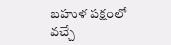బహుళ పక్షంలో వచ్చే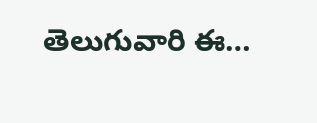తెలుగువారి ఈ…